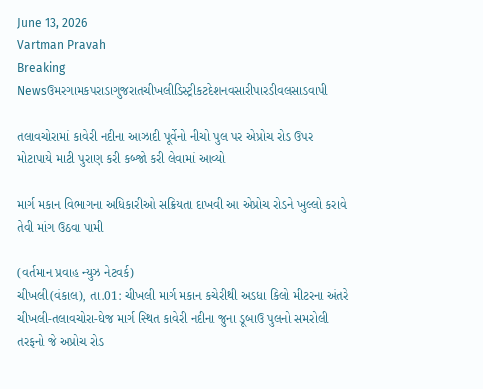June 13, 2026
Vartman Pravah
Breaking Newsઉમરગામકપરાડાગુજરાતચીખલીડિસ્ટ્રીકટદેશનવસારીપારડીવલસાડવાપી

તલાવચોરામાં કાવેરી નદીના આઝાદી પૂર્વેનો નીચો પુલ પર એપ્રોચ રોડ ઉપર મોટાપાયે માટી પુરાણ કરી કબ્‍જો કરી લેવામાં આવ્‍યો

માર્ગ મકાન વિભાગના અધિકારીઓ સક્રિયતા દાખવી આ એપ્રોચ રોડને ખુલ્લો કરાવે તેવી માંગ ઉઠવા પામી

(વર્તમાન પ્રવાહ ન્‍યુઝ નેટવર્ક)
ચીખલી(વંકાલ), તા.01: ચીખલી માર્ગ મકાન કચેરીથી અડધા કિલો મીટરના અંતરે ચીખલી-તલાવચોરા-ઘેજ માર્ગ સ્‍થિત કાવેરી નદીના જુના ડૂબાઉ પુલનો સમરોલી તરફનો જે અપ્રોચ રોડ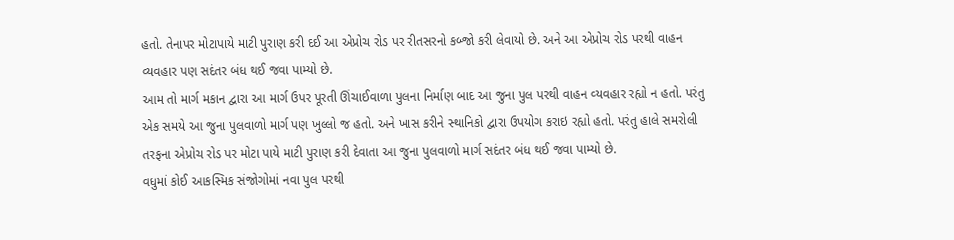હતો. તેનાપર મોટાપાયે માટી પુરાણ કરી દઈ આ એપ્રોચ રોડ પર રીતસરનો કબ્‍જો કરી લેવાયો છે. અને આ એપ્રોચ રોડ પરથી વાહન વ્‍યવહાર પણ સદંતર બંધ થઈ જવા પામ્‍યો છે.
આમ તો માર્ગ મકાન દ્વારા આ માર્ગ ઉપર પૂરતી ઊંચાઈવાળા પુલના નિર્માણ બાદ આ જુના પુલ પરથી વાહન વ્‍યવહાર રહ્યો ન હતો. પરંતુ એક સમયે આ જુના પુલવાળો માર્ગ પણ ખુલ્લો જ હતો. અને ખાસ કરીને સ્‍થાનિકો દ્વારા ઉપયોગ કરાઇ રહ્યો હતો. પરંતુ હાલે સમરોલી તરફના એપ્રોચ રોડ પર મોટા પાયે માટી પુરાણ કરી દેવાતા આ જુના પુલવાળો માર્ગ સદંતર બંધ થઈ જવા પામ્‍યો છે.
વધુમાં કોઈ આકસ્‍મિક સંજોગોમાં નવા પુલ પરથી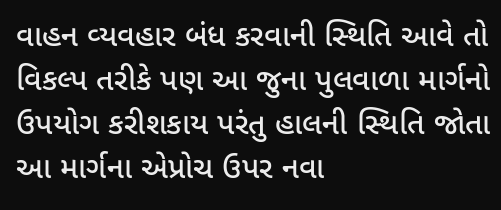વાહન વ્‍યવહાર બંધ કરવાની સ્‍થિતિ આવે તો વિકલ્‍પ તરીકે પણ આ જુના પુલવાળા માર્ગનો ઉપયોગ કરીશકાય પરંતુ હાલની સ્‍થિતિ જોતા આ માર્ગના એપ્રોચ ઉપર નવા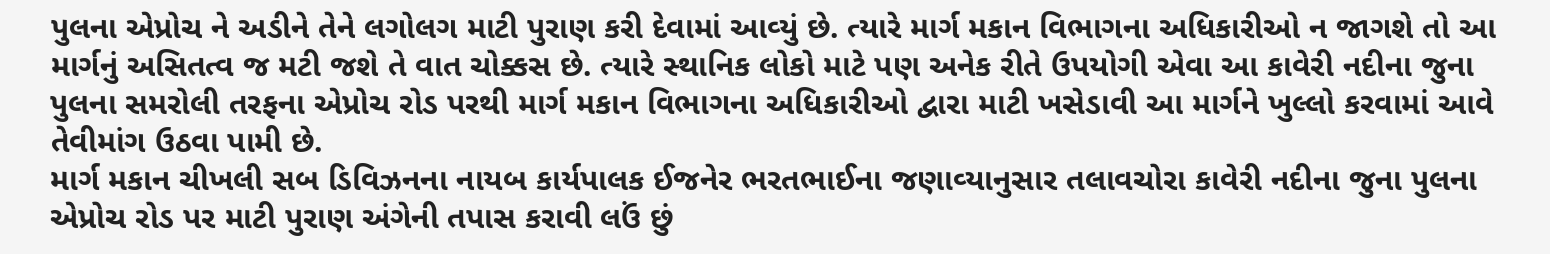પુલના એપ્રોચ ને અડીને તેને લગોલગ માટી પુરાણ કરી દેવામાં આવ્‍યું છે. ત્‍યારે માર્ગ મકાન વિભાગના અધિકારીઓ ન જાગશે તો આ માર્ગનું અસિતત્‍વ જ મટી જશે તે વાત ચોક્કસ છે. ત્‍યારે સ્‍થાનિક લોકો માટે પણ અનેક રીતે ઉપયોગી એવા આ કાવેરી નદીના જુના પુલના સમરોલી તરફના એપ્રોચ રોડ પરથી માર્ગ મકાન વિભાગના અધિકારીઓ દ્વારા માટી ખસેડાવી આ માર્ગને ખુલ્લો કરવામાં આવે તેવીમાંગ ઉઠવા પામી છે.
માર્ગ મકાન ચીખલી સબ ડિવિઝનના નાયબ કાર્યપાલક ઈજનેર ભરતભાઈના જણાવ્‍યાનુસાર તલાવચોરા કાવેરી નદીના જુના પુલના એપ્રોચ રોડ પર માટી પુરાણ અંગેની તપાસ કરાવી લઉં છું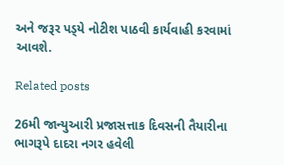અને જરૂર પડ્‍યે નોટીશ પાઠવી કાર્યવાહી કરવામાં આવશે.

Related posts

26મી જાન્‍યુઆરી પ્રજાસત્તાક દિવસની તૈયારીના ભાગરૂપે દાદરા નગર હવેલી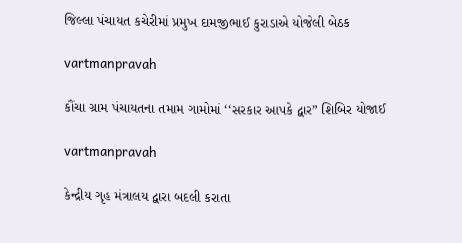જિલ્લા પંચાયત કચેરીમાં પ્રમુખ દામજીભાઈ કુરાડાએ યોજેલી બેઠક

vartmanpravah

કૌંચા ગ્રામ પંચાયતના તમામ ગામોમાં ‘‘સરકાર આપકે દ્વાર” શિબિર યોજાઈ

vartmanpravah

કેન્‍દ્રીય ગૃહ મંત્રાલય દ્વારા બદલી કરાતા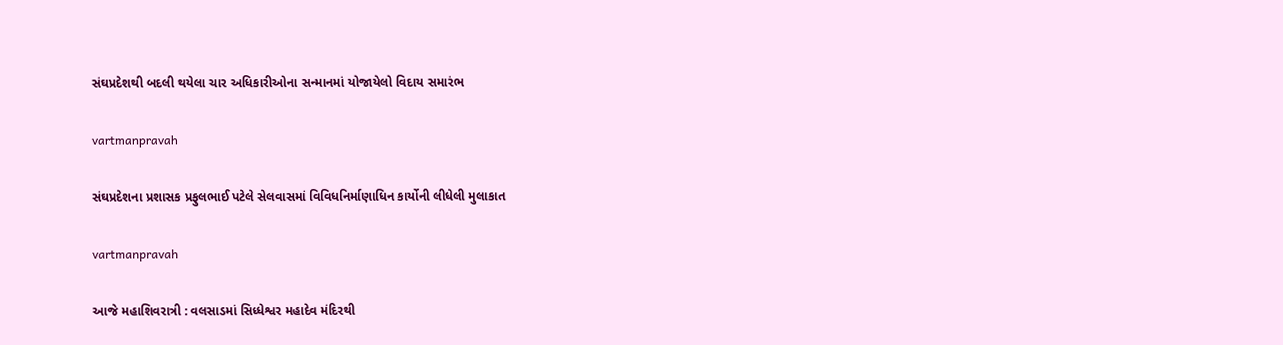સંઘપ્રદેશથી બદલી થયેલા ચાર અધિકારીઓના સન્‍માનમાં યોજાયેલો વિદાય સમારંભ

vartmanpravah

સંઘપ્રદેશના પ્રશાસક પ્રફુલભાઈ પટેલે સેલવાસમાં વિવિધનિર્માણાધિન કાર્યોની લીધેલી મુલાકાત

vartmanpravah

આજે મહાશિવરાત્રી : વલસાડમાં સિધ્‍ધેશ્વર મહાદેવ મંદિરથી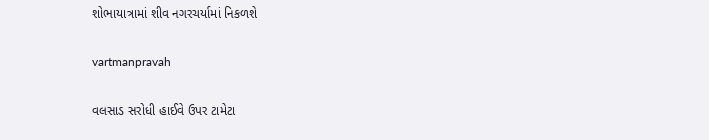શોભાયાત્રામાં શીવ નગરચર્યામાં નિકળશે

vartmanpravah

વલસાડ સરોધી હાઈવે ઉપર ટામેટા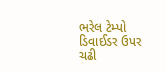ભરેલ ટેમ્‍પો ડિવાઈડર ઉપર ચઢી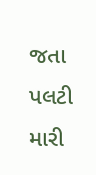જતા પલટી મારી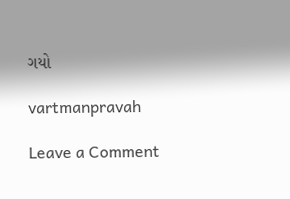ગયો

vartmanpravah

Leave a Comment